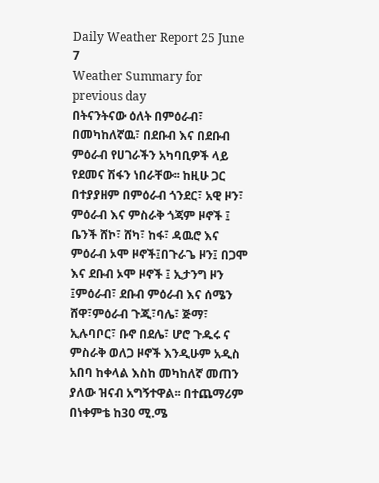Daily Weather Report 25 June 7
Weather Summary for previous day
በትናንትናው ዕለት በምዕራብ፣ በመካከለኛዉ፣ በደቡብ እና በደቡብ ምዕራብ የሀገራችን አካባቢዎች ላይ የደመና ሽፋን ነበራቸው፡፡ ከዚሁ ጋር በተያያዘም በምዕራብ ጎንደር፣ አዊ ዞን፣ ምዕራብ እና ምስራቅ ጎጃም ዞኖች ፤ ቤንች ሸኮ፣ ሸካ፣ ከፋ፣ ዳዉሮ እና ምዕራብ ኦሞ ዞኖች፤በጉራጌ ዞን፤ በጋሞ እና ደቡብ ኦሞ ዞኖች ፤ ኢታንግ ዞን ፤ምዕራብ፣ ደቡብ ምዕራብ እና ሰሜን ሸዋ፣ምዕራብ ጉጂ፣ባሌ፣ ጅማ፣ ኢሉባቦር፣ ቡኖ በደሌ፣ ሆሮ ጉዱሩ ና ምስራቅ ወለጋ ዞኖች እንዲሁም አዲስ አበባ ከቀላል እስከ መካከለኛ መጠን ያለው ዝናብ አግኝተዋል፡፡ በተጨማሪም በነቀምቴ ከ30 ሚ.ሜ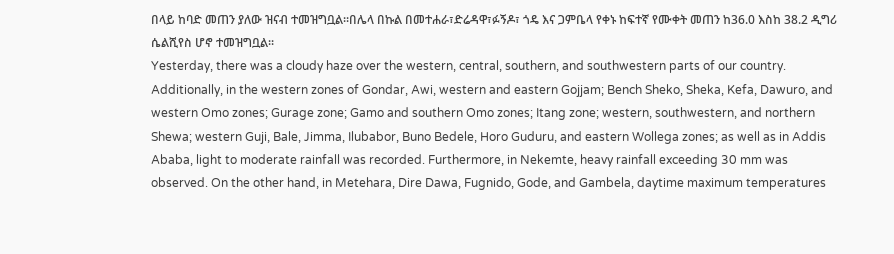በላይ ከባድ መጠን ያለው ዝናብ ተመዝግቧል፡፡በሌላ በኩል በመተሐራ፣ድሬዳዋ፣ፉኝዶ፣ ጎዴ እና ጋምቤላ የቀኑ ከፍተኛ የሙቀት መጠን ከ36.0 እስከ 38.2 ዲግሪ ሴልሺየስ ሆኖ ተመዝግቧል፡፡
Yesterday, there was a cloudy haze over the western, central, southern, and southwestern parts of our country. Additionally, in the western zones of Gondar, Awi, western and eastern Gojjam; Bench Sheko, Sheka, Kefa, Dawuro, and western Omo zones; Gurage zone; Gamo and southern Omo zones; Itang zone; western, southwestern, and northern Shewa; western Guji, Bale, Jimma, Ilubabor, Buno Bedele, Horo Guduru, and eastern Wollega zones; as well as in Addis Ababa, light to moderate rainfall was recorded. Furthermore, in Nekemte, heavy rainfall exceeding 30 mm was observed. On the other hand, in Metehara, Dire Dawa, Fugnido, Gode, and Gambela, daytime maximum temperatures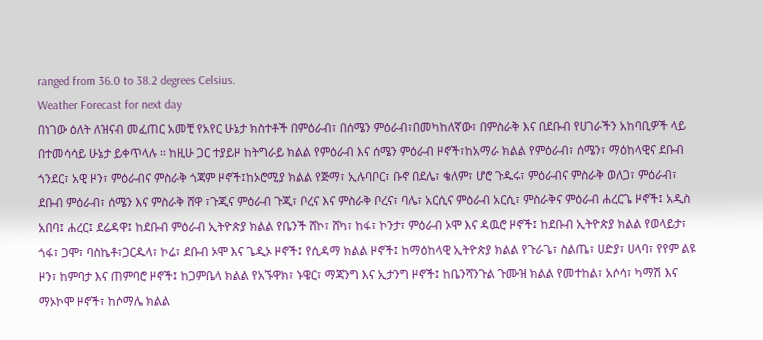ranged from 36.0 to 38.2 degrees Celsius.
Weather Forecast for next day
በነገው ዕለት ለዝናብ መፈጠር አመቺ የአየር ሁኔታ ክስተቶች በምዕራብ፣ በሰሜን ምዕራብ፣በመካከለኛው፣ በምስራቅ እና በደቡብ የሀገራችን አከባቢዎች ላይ በተመሳሳይ ሁኔታ ይቀጥላሉ ፡፡ ከዚሁ ጋር ተያይዞ ከትግራይ ክልል የምዕራብ እና ሰሜን ምዕራብ ዞኖች፣ከአማራ ክልል የምዕራብ፣ ሰሜን፣ ማዕከላዊና ደቡብ ጎንደር፣ አዊ ዞን፣ ምዕራብና ምስራቅ ጎጃም ዞኖች፤ከኦሮሚያ ክልል የጅማ፣ ኢሉባቦር፣ ቡኖ በደሌ፣ ቄለም፣ ሆሮ ጉዱሩ፣ ምዕራብና ምስራቅ ወለጋ፣ ምዕራብ፣ ደቡብ ምዕራብ፣ ሰሜን እና ምስራቅ ሸዋ ፣ጉጂና ምዕራብ ጉጂ፣ ቦረና እና ምስራቅ ቦረና፣ ባሌ፣ አርሲና ምዕራብ አርሲ፣ ምስራቅና ምዕራብ ሐረርጌ ዞኖች፤ አዲስ አበባ፤ ሐረር፤ ደሬዳዋ፤ ከደቡብ ምዕራብ ኢትዮጵያ ክልል የቤንች ሸኮ፣ ሸካ፣ ከፋ፣ ኮንታ፣ ምዕራብ ኦሞ እና ዳዉሮ ዞኖች፤ ከደቡብ ኢትዮጵያ ክልል የወላይታ፣ ጎፋ፣ ጋሞ፣ ባስኬቶ፣ጋርዱላ፣ ኮሬ፣ ደቡብ ኦሞ እና ጌዲኦ ዞኖች፤ የሲዳማ ክልል ዞኖች፤ ከማዕከላዊ ኢትዮጵያ ክልል የጉራጌ፣ ስልጤ፣ ሀድያ፣ ሀላባ፣ የየም ልዩ ዞን፣ ከምባታ እና ጠምባሮ ዞኖች፤ ከጋምቤላ ክልል የአኙዋክ፣ ኑዌር፣ ማጃንግ እና ኢታንግ ዞኖች፤ ከቤንሻንጉል ጉሙዝ ክልል የመተከል፣ አሶሳ፣ ካማሽ እና ማኦኮሞ ዞኖች፣ ከሶማሌ ክልል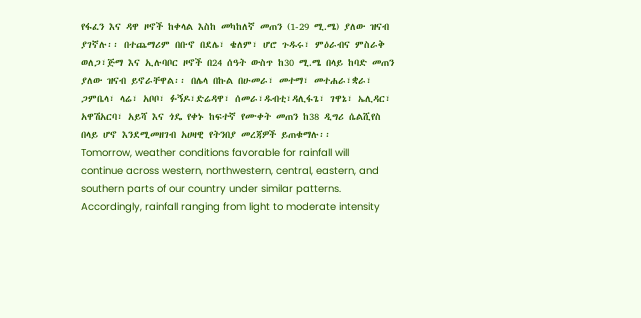የፋፈን እና ዳዋ ዞኖች ከቀላል እስከ መካከለኛ መጠን (1-29 ሚ.ሜ) ያለው ዝናብ ያገኛሉ፡፡ በተጨማሪም በቡኖ በደሌ፣ ቄለም፣ ሆሮ ጉዱሩ፣ ምዕራብና ምስራቅ ወለጋ፣ጅማ እና ኢሉባቦር ዞኖች በ24 ሰዓት ውስጥ ከ30 ሚ.ሜ በላይ ከባድ መጠን ያለው ዝናብ ይኖራቸዋል፡፡ በሌላ በኩል በሁመራ፣ መተማ፣ መተሐራ፣ቋራ፣ ጋምቤላ፣ ላሬ፣ አቦቦ፣ ፉኝዶ፣ድሬዳዋ፣ ሰመራ፣ዱብቲ፣ዳሊፋጌ፣ ገዋኔ፣ ኤሊዳር፣ አዋሽአርባ፣ አይሻ እና ጎዴ የቀኑ ከፍተኛ የሙቀት መጠን ከ38 ዲግሪ ሴልሺየስ በላይ ሆኖ እንደሚመዘገብ አሀዛዊ የትንበያ መረጃዎች ይጠቁማሉ፡፡
Tomorrow, weather conditions favorable for rainfall will continue across western, northwestern, central, eastern, and southern parts of our country under similar patterns. Accordingly, rainfall ranging from light to moderate intensity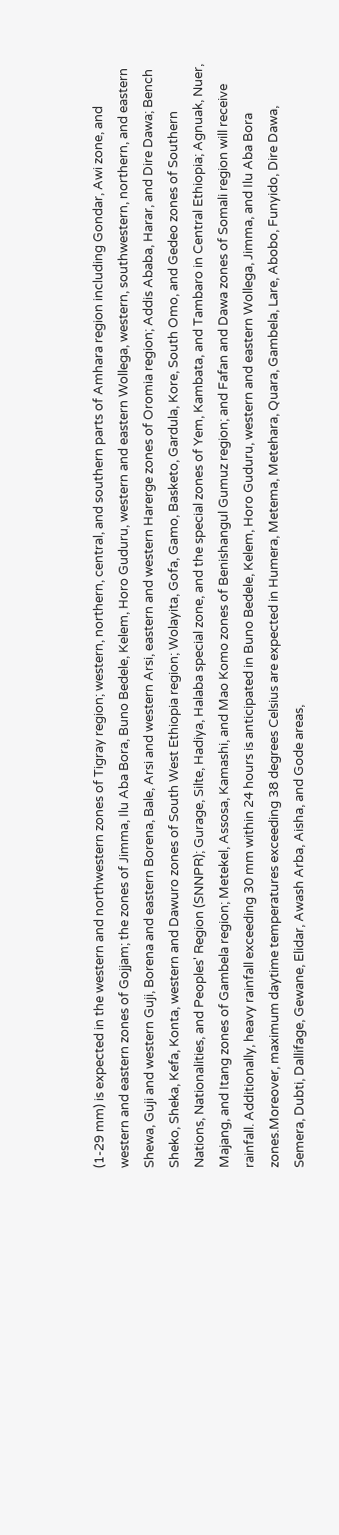(1-29 mm) is expected in the western and northwestern zones of Tigray region; western, northern, central, and southern parts of Amhara region including Gondar, Awi zone, and western and eastern zones of Gojjam; the zones of Jimma, Ilu Aba Bora, Buno Bedele, Kelem, Horo Guduru, western and eastern Wollega, western, southwestern, northern, and eastern Shewa, Guji and western Guji, Borena and eastern Borena, Bale, Arsi and western Arsi, eastern and western Harerge zones of Oromia region; Addis Ababa, Harar, and Dire Dawa; Bench Sheko, Sheka, Kefa, Konta, western and Dawuro zones of South West Ethiopia region; Wolayita, Gofa, Gamo, Basketo, Gardula, Kore, South Omo, and Gedeo zones of Southern Nations, Nationalities, and Peoples' Region (SNNPR); Gurage, Silte, Hadiya, Halaba special zone, and the special zones of Yem, Kambata, and Tambaro in Central Ethiopia; Agnuak, Nuer, Majang, and Itang zones of Gambela region; Metekel, Assosa, Kamashi, and Mao Komo zones of Benishangul Gumuz region; and Fafan and Dawa zones of Somali region will receive rainfall. Additionally, heavy rainfall exceeding 30 mm within 24 hours is anticipated in Buno Bedele, Kelem, Horo Guduru, western and eastern Wollega, Jimma, and Ilu Aba Bora zones.Moreover, maximum daytime temperatures exceeding 38 degrees Celsius are expected in Humera, Metema, Metehara, Quara, Gambela, Lare, Abobo, Funyido, Dire Dawa, Semera, Dubti, Dallifage, Gewane, Elidar, Awash Arba, Aisha, and Gode areas,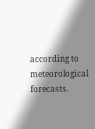according to meteorological forecasts.